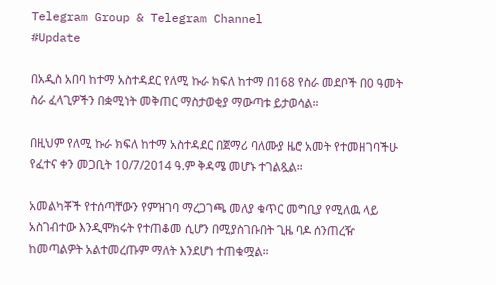Telegram Group & Telegram Channel
#Update

በአዲስ አበባ ከተማ አስተዳደር የለሚ ኩራ ክፍለ ከተማ በ168 የስራ መደቦች በ0 ዓመት ስራ ፈላጊዎችን በቋሚነት መቅጠር ማስታወቂያ ማውጣቱ ይታወሳል።

በዚህም የለሚ ኩራ ክፍለ ከተማ አስተዳደር በጀማሪ ባለሙያ ዜሮ አመት የተመዘገባችሁ የፈተና ቀን መጋቢት 10/7/2014 ዓ.ም ቅዳሜ መሆኑ ተገልጿል።

አመልካቾች የተሰጣቸውን የምዝገባ ማረጋገጫ መለያ ቁጥር መግቢያ የሚለዉ ላይ አስገብተው እንዲሞክሩት የተጠቆመ ሲሆን በሚያስገቡበት ጊዜ ባዶ ሰንጠረዥ ከመጣልዎት አልተመረጡም ማለት እንደሆነ ተጠቁሟል።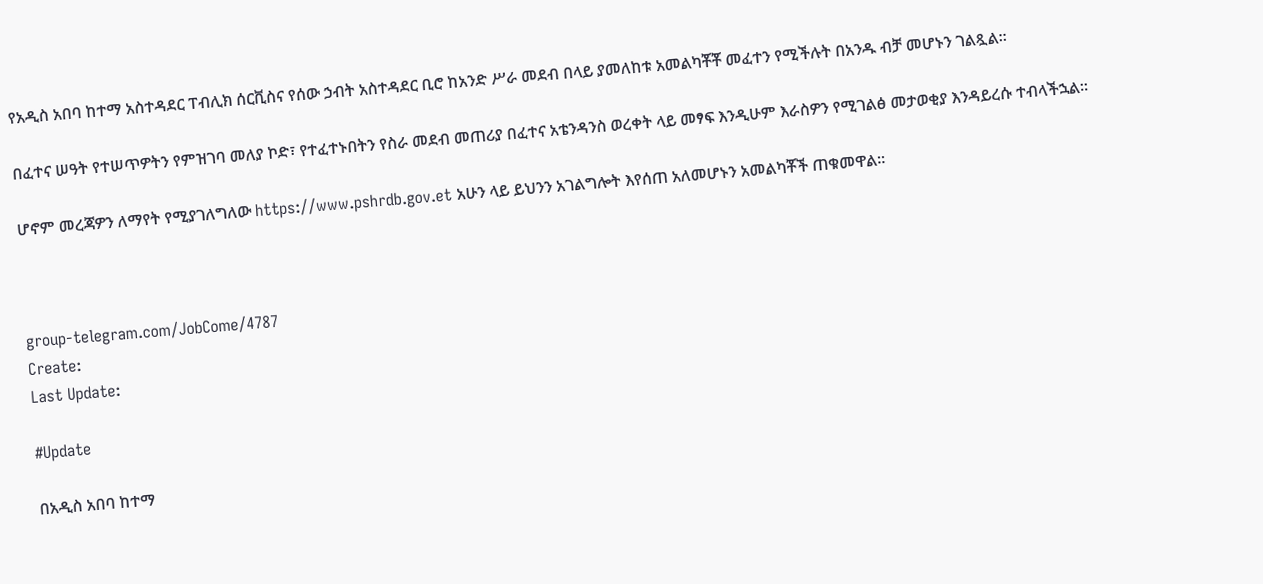የአዲስ አበባ ከተማ አስተዳደር ፐብሊክ ሰርቪስና የሰው ኃብት አስተዳደር ቢሮ ከአንድ ሥራ መደብ በላይ ያመለከቱ አመልካቾቾ መፈተን የሚችሉት በአንዱ ብቻ መሆኑን ገልጿል።

በፈተና ሠዓት የተሠጥዎትን የምዝገባ መለያ ኮድ፣ የተፈተኑበትን የስራ መደብ መጠሪያ በፈተና አቴንዳንስ ወረቀት ላይ መፃፍ እንዲሁም እራስዎን የሚገልፅ መታወቂያ እንዳይረሱ ተብላችኋል።

ሆኖም መረጃዎን ለማየት የሚያገለግለው https://www.pshrdb.gov.et አሁን ላይ ይህንን አገልግሎት እየሰጠ አለመሆኑን አመልካቾች ጠቁመዋል።



group-telegram.com/JobCome/4787
Create:
Last Update:

#Update

በአዲስ አበባ ከተማ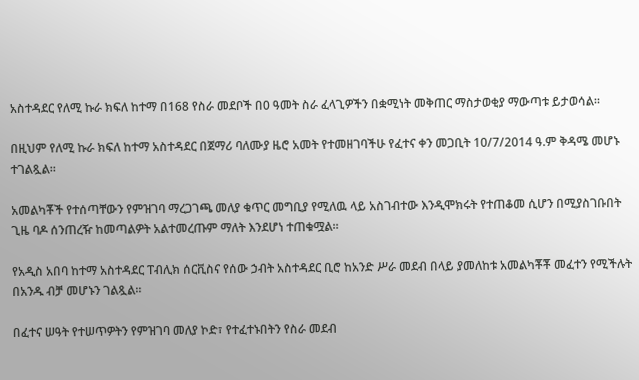አስተዳደር የለሚ ኩራ ክፍለ ከተማ በ168 የስራ መደቦች በ0 ዓመት ስራ ፈላጊዎችን በቋሚነት መቅጠር ማስታወቂያ ማውጣቱ ይታወሳል።

በዚህም የለሚ ኩራ ክፍለ ከተማ አስተዳደር በጀማሪ ባለሙያ ዜሮ አመት የተመዘገባችሁ የፈተና ቀን መጋቢት 10/7/2014 ዓ.ም ቅዳሜ መሆኑ ተገልጿል።

አመልካቾች የተሰጣቸውን የምዝገባ ማረጋገጫ መለያ ቁጥር መግቢያ የሚለዉ ላይ አስገብተው እንዲሞክሩት የተጠቆመ ሲሆን በሚያስገቡበት ጊዜ ባዶ ሰንጠረዥ ከመጣልዎት አልተመረጡም ማለት እንደሆነ ተጠቁሟል።

የአዲስ አበባ ከተማ አስተዳደር ፐብሊክ ሰርቪስና የሰው ኃብት አስተዳደር ቢሮ ከአንድ ሥራ መደብ በላይ ያመለከቱ አመልካቾቾ መፈተን የሚችሉት በአንዱ ብቻ መሆኑን ገልጿል።

በፈተና ሠዓት የተሠጥዎትን የምዝገባ መለያ ኮድ፣ የተፈተኑበትን የስራ መደብ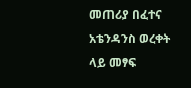መጠሪያ በፈተና አቴንዳንስ ወረቀት ላይ መፃፍ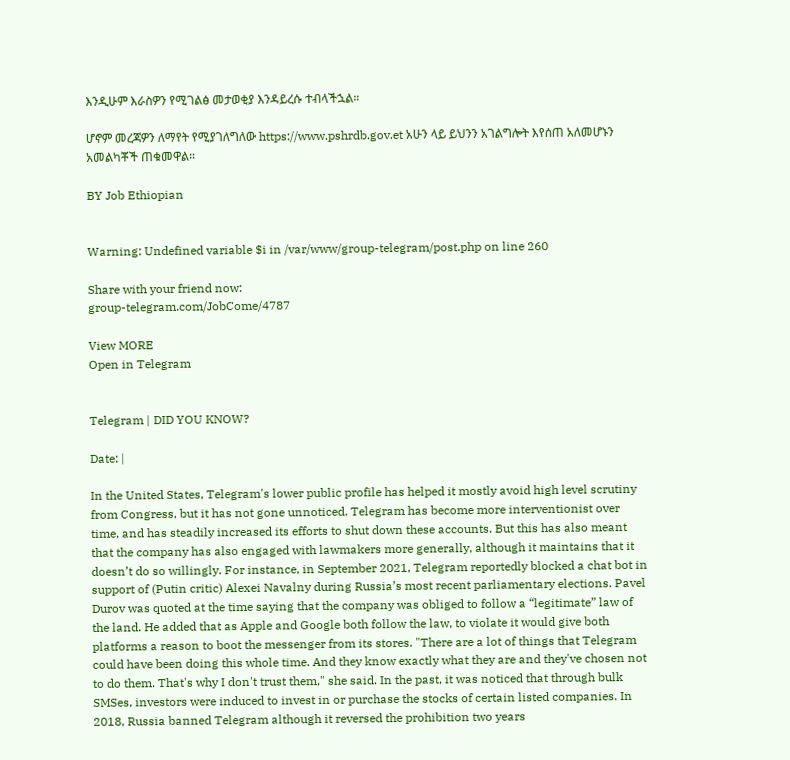እንዲሁም እራስዎን የሚገልፅ መታወቂያ እንዳይረሱ ተብላችኋል።

ሆኖም መረጃዎን ለማየት የሚያገለግለው https://www.pshrdb.gov.et አሁን ላይ ይህንን አገልግሎት እየሰጠ አለመሆኑን አመልካቾች ጠቁመዋል።

BY Job Ethiopian


Warning: Undefined variable $i in /var/www/group-telegram/post.php on line 260

Share with your friend now:
group-telegram.com/JobCome/4787

View MORE
Open in Telegram


Telegram | DID YOU KNOW?

Date: |

In the United States, Telegram's lower public profile has helped it mostly avoid high level scrutiny from Congress, but it has not gone unnoticed. Telegram has become more interventionist over time, and has steadily increased its efforts to shut down these accounts. But this has also meant that the company has also engaged with lawmakers more generally, although it maintains that it doesn’t do so willingly. For instance, in September 2021, Telegram reportedly blocked a chat bot in support of (Putin critic) Alexei Navalny during Russia’s most recent parliamentary elections. Pavel Durov was quoted at the time saying that the company was obliged to follow a “legitimate” law of the land. He added that as Apple and Google both follow the law, to violate it would give both platforms a reason to boot the messenger from its stores. "There are a lot of things that Telegram could have been doing this whole time. And they know exactly what they are and they've chosen not to do them. That's why I don't trust them," she said. In the past, it was noticed that through bulk SMSes, investors were induced to invest in or purchase the stocks of certain listed companies. In 2018, Russia banned Telegram although it reversed the prohibition two years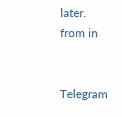later.
from in


Telegram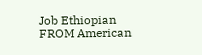Job Ethiopian
FROM American